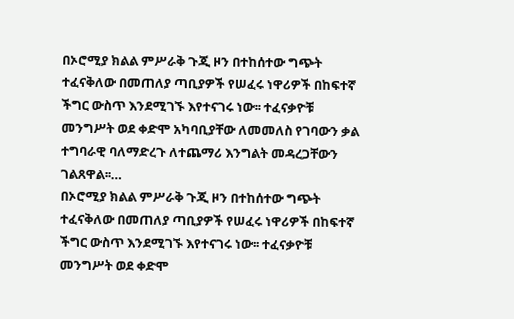በኦሮሚያ ክልል ምሥራቅ ጉጂ ዞን በተከሰተው ግጭት ተፈናቅለው በመጠለያ ጣቢያዎች የሠፈሩ ነዋሪዎች በከፍተኛ ችግር ውስጥ እንደሚገኙ እየተናገሩ ነው፡፡ ተፈናቃዮቹ መንግሥት ወደ ቀድሞ አካባቢያቸው ለመመለስ የገባውን ቃል ተግባራዊ ባለማድረጉ ለተጨማሪ እንግልት መዳረጋቸውን ገልጸዋል፡፡…
በኦሮሚያ ክልል ምሥራቅ ጉጂ ዞን በተከሰተው ግጭት ተፈናቅለው በመጠለያ ጣቢያዎች የሠፈሩ ነዋሪዎች በከፍተኛ ችግር ውስጥ እንደሚገኙ እየተናገሩ ነው፡፡ ተፈናቃዮቹ መንግሥት ወደ ቀድሞ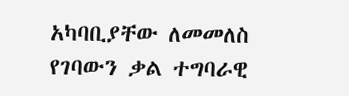አካባቢያቸው ለመመለስ የገባውን ቃል ተግባራዊ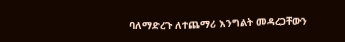ባለማድረጉ ለተጨማሪ እንግልት መዳረጋቸውን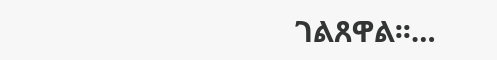ገልጸዋል፡፡…